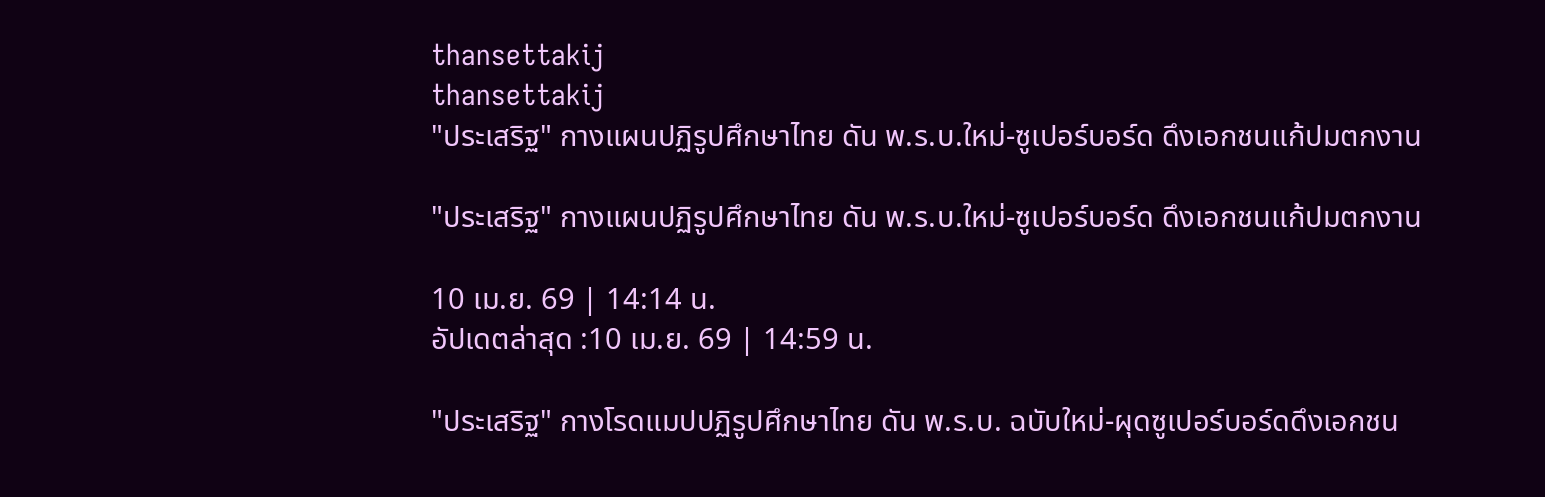thansettakij
thansettakij
"ประเสริฐ" กางแผนปฏิรูปศึกษาไทย ดัน พ.ร.บ.ใหม่-ซูเปอร์บอร์ด ดึงเอกชนแก้ปมตกงาน

"ประเสริฐ" กางแผนปฏิรูปศึกษาไทย ดัน พ.ร.บ.ใหม่-ซูเปอร์บอร์ด ดึงเอกชนแก้ปมตกงาน

10 เม.ย. 69 | 14:14 น.
อัปเดตล่าสุด :10 เม.ย. 69 | 14:59 น.

"ประเสริฐ" กางโรดแมปปฏิรูปศึกษาไทย ดัน พ.ร.บ. ฉบับใหม่-ผุดซูเปอร์บอร์ดดึงเอกชน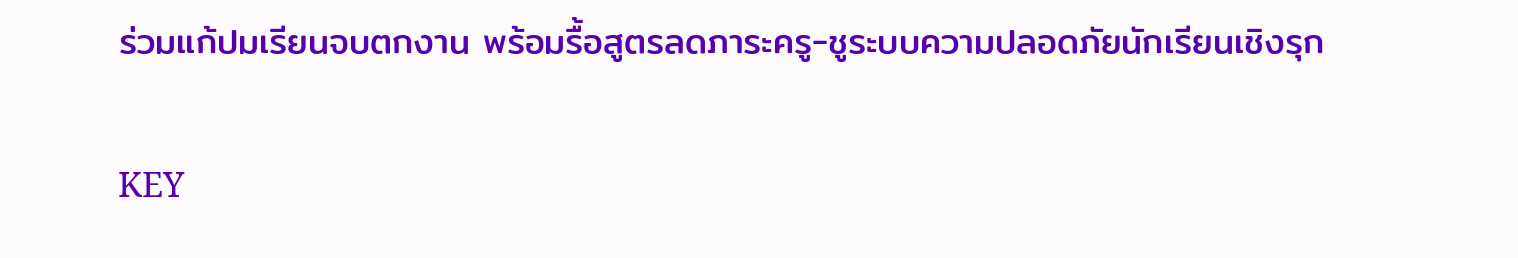ร่วมแก้ปมเรียนจบตกงาน พร้อมรื้อสูตรลดภาระครู-ชูระบบความปลอดภัยนักเรียนเชิงรุก

KEY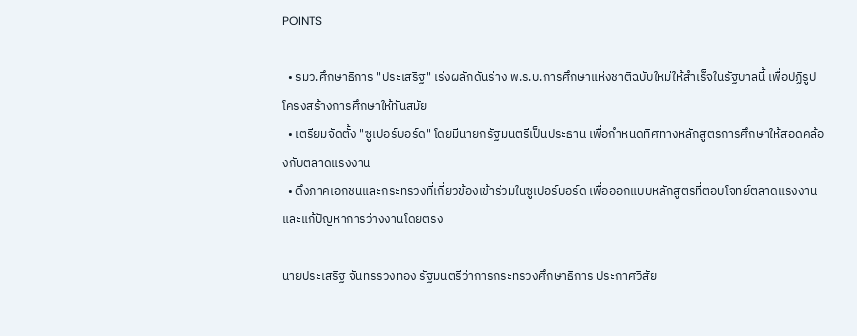POINTS

  • รมว.ศึกษาธิการ "ประเสริฐ" เร่งผลักดันร่าง พ.ร.บ.การศึกษาแห่งชาติฉบับใหม่ให้สำเร็จในรัฐบาลนี้ เพื่อปฏิรูปโครงสร้างการศึกษาให้ทันสมัย
  • เตรียมจัดตั้ง "ซูเปอร์บอร์ด" โดยมีนายกรัฐมนตรีเป็นประธาน เพื่อกำหนดทิศทางหลักสูตรการศึกษาให้สอดคล้องกับตลาดแรงงาน
  • ดึงภาคเอกชนและกระทรวงที่เกี่ยวข้องเข้าร่วมในซูเปอร์บอร์ด เพื่อออกแบบหลักสูตรที่ตอบโจทย์ตลาดแรงงานและแก้ปัญหาการว่างงานโดยตรง

นายประเสริฐ จันทรรวงทอง รัฐมนตรีว่าการกระทรวงศึกษาธิการ ประกาศวิสัย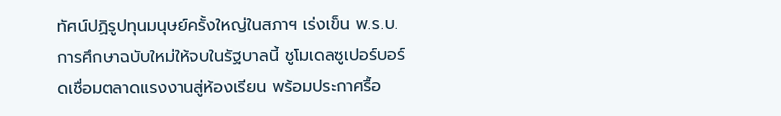ทัศน์ปฏิรูปทุนมนุษย์ครั้งใหญ่ในสภาฯ เร่งเข็น พ.ร.บ.การศึกษาฉบับใหม่ให้จบในรัฐบาลนี้ ชูโมเดลซูเปอร์บอร์ดเชื่อมตลาดแรงงานสู่ห้องเรียน พร้อมประกาศรื้อ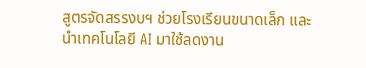สูตรจัดสรรงบฯ ช่วยโรงเรียนขนาดเล็ก และนำเทคโนโลยี AI มาใช้ลดงาน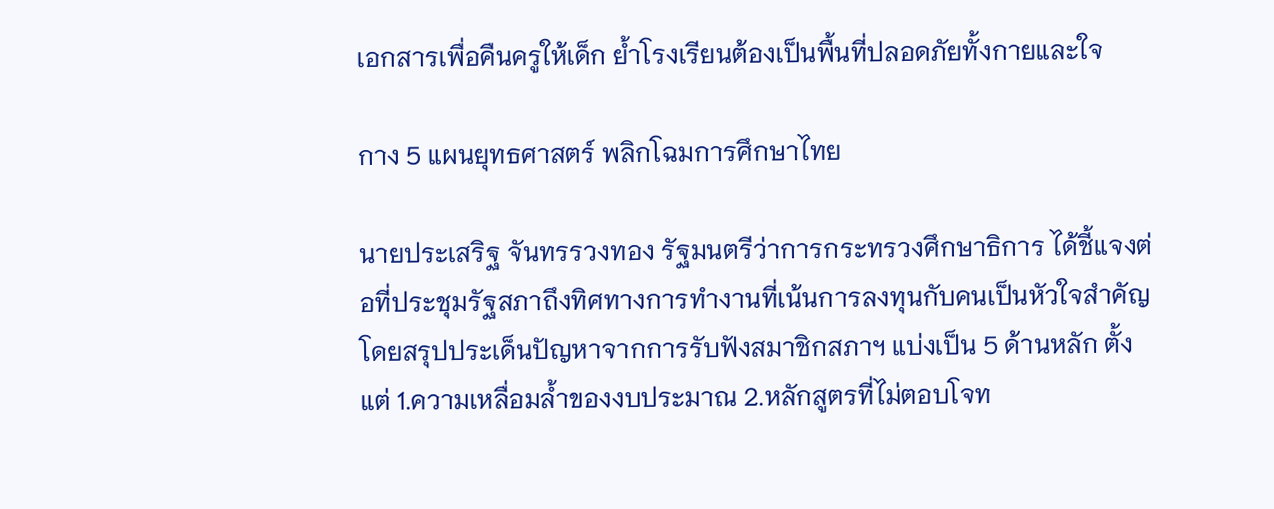เอกสารเพื่อคืนครูให้เด็ก ย้ำโรงเรียนต้องเป็นพื้นที่ปลอดภัยทั้งกายและใจ

กาง 5 แผนยุทธศาสตร์ พลิกโฉมการศึกษาไทย

นายประเสริฐ จันทรรวงทอง รัฐมนตรีว่าการกระทรวงศึกษาธิการ ได้ชี้แจงต่อที่ประชุมรัฐสภาถึงทิศทางการทำงานที่เน้นการลงทุนกับคนเป็นหัวใจสำคัญ โดยสรุปประเด็นปัญหาจากการรับฟังสมาชิกสภาฯ แบ่งเป็น 5 ด้านหลัก ตั้งแต่ 1.ความเหลื่อมล้ำของงบประมาณ 2.หลักสูตรที่ไม่ตอบโจท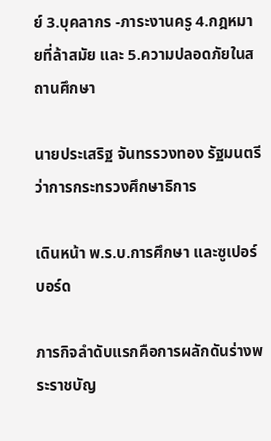ย์ 3.บุคลากร -ภาระงานครู 4.กฎหมายที่ล้าสมัย และ 5.ความปลอดภัยในสถานศึกษา

นายประเสริฐ จันทรรวงทอง รัฐมนตรีว่าการกระทรวงศึกษาธิการ

เดินหน้า พ.ร.บ.การศึกษา และซูเปอร์บอร์ด

ภารกิจลำดับแรกคือการผลักดันร่างพระราชบัญ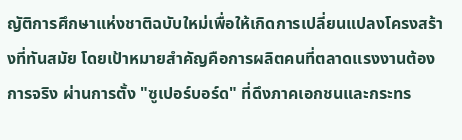ญัติการศึกษาแห่งชาติฉบับใหม่เพื่อให้เกิดการเปลี่ยนแปลงโครงสร้างที่ทันสมัย โดยเป้าหมายสำคัญคือการผลิตคนที่ตลาดแรงงานต้องการจริง ผ่านการตั้ง "ซูเปอร์บอร์ด" ที่ดึงภาคเอกชนและกระทร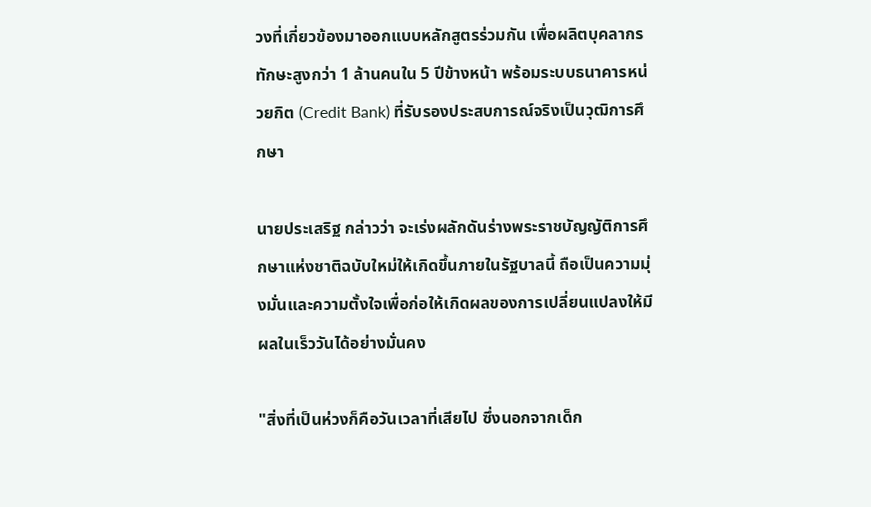วงที่เกี่ยวข้องมาออกแบบหลักสูตรร่วมกัน เพื่อผลิตบุคลากรทักษะสูงกว่า 1 ล้านคนใน 5 ปีข้างหน้า พร้อมระบบธนาคารหน่วยกิต (Credit Bank) ที่รับรองประสบการณ์จริงเป็นวุฒิการศึกษา

นายประเสริฐ กล่าวว่า จะเร่งผลักดันร่างพระราชบัญญัติการศึกษาแห่งชาติฉบับใหม่ให้เกิดขึ้นภายในรัฐบาลนี้ ถือเป็นความมุ่งมั่นและความตั้งใจเพื่อก่อให้เกิดผลของการเปลี่ยนแปลงให้มีผลในเร็ววันได้อย่างมั่นคง

"สิ่งที่เป็นห่วงก็คือวันเวลาที่เสียไป ซึ่งนอกจากเด็ก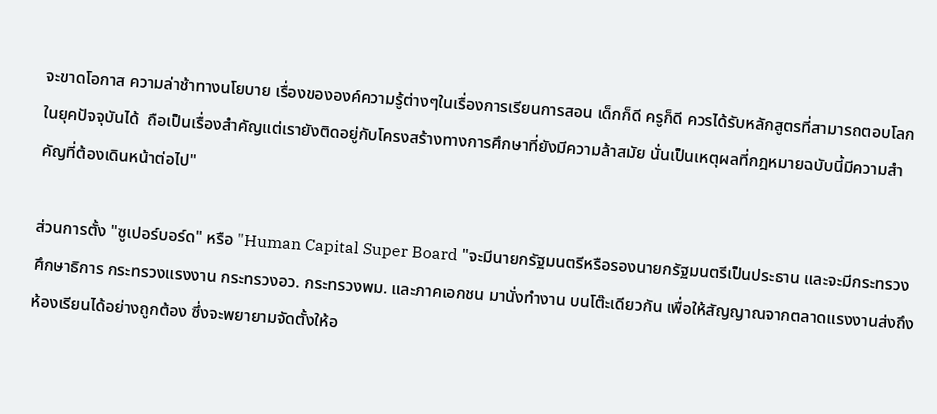จะขาดโอกาส ความล่าช้าทางนโยบาย เรื่องขององค์ความรู้ต่างๆในเรื่องการเรียนการสอน เด็กก็ดี ครูก็ดี ควรได้รับหลักสูตรที่สามารถตอบโลกในยุคปัจจุบันได้  ถือเป็นเรื่องสําคัญแต่เรายังติดอยู่กับโครงสร้างทางการศึกษาที่ยังมีความล้าสมัย นั่นเป็นเหตุผลที่กฎหมายฉบับนี้มีความสําคัญที่ต้องเดินหน้าต่อไป"

ส่วนการตั้ง "ซูเปอร์บอร์ด" หรือ "Human Capital Super Board "จะมีนายกรัฐมนตรีหรือรองนายกรัฐมนตรีเป็นประธาน และจะมีกระทรวงศึกษาธิการ กระทรวงแรงงาน กระทรวงอว. กระทรวงพม. และภาคเอกชน มานั่งทํางาน บนโต๊ะเดียวกัน เพื่อให้สัญญาณจากตลาดแรงงานส่งถึงห้องเรียนได้อย่างถูกต้อง ซึ่งจะพยายามจัดตั้งให้อ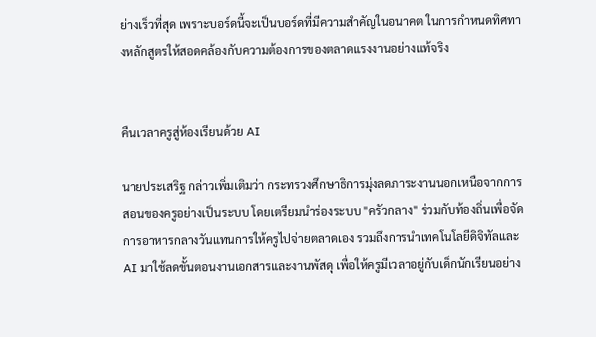ย่างเร็วที่สุด เพราะบอร์ดนี้จะเป็นบอร์ดที่มีความสําคัญในอนาคต ในการกําหนดทิศทางหลักสูตรให้สอดคล้องกับความต้องการของตลาดแรงงานอย่างแท้จริง


คืนเวลาครูสู่ห้องเรียนด้วย AI

นายประเสริฐ กล่าวเพิ่มเติมว่า กระทรวงศึกษาธิการมุ่งลดภาระงานนอกเหนือจากการสอนของครูอย่างเป็นระบบ โดยเตรียมนำร่องระบบ "ครัวกลาง" ร่วมกับท้องถิ่นเพื่อจัดการอาหารกลางวันแทนการให้ครูไปจ่ายตลาดเอง รวมถึงการนำเทคโนโลยีดิจิทัลและ AI มาใช้ลดขั้นตอนงานเอกสารและงานพัสดุ เพื่อให้ครูมีเวลาอยู่กับเด็กนักเรียนอย่าง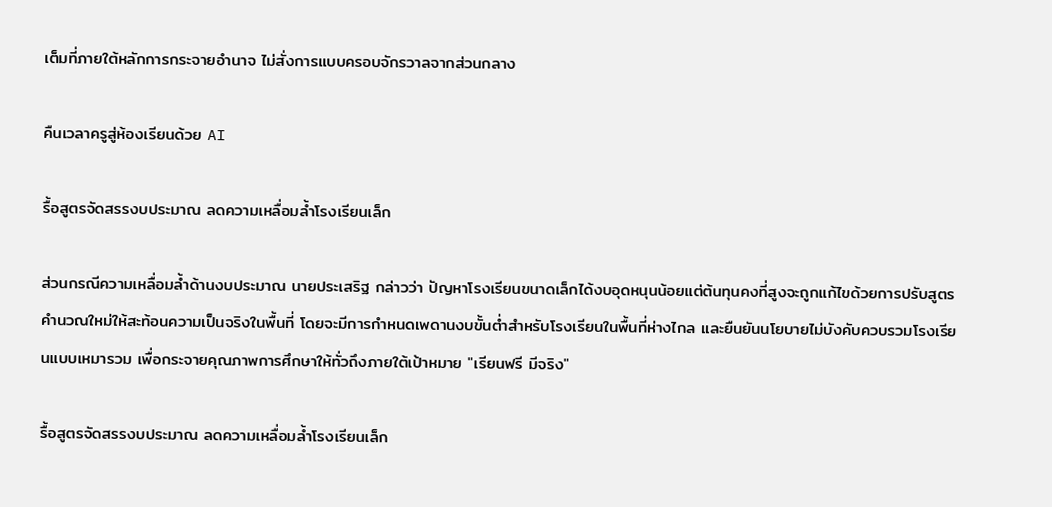เต็มที่ภายใต้หลักการกระจายอำนาจ ไม่สั่งการแบบครอบจักรวาลจากส่วนกลาง

คืนเวลาครูสู่ห้องเรียนด้วย AI

รื้อสูตรจัดสรรงบประมาณ ลดความเหลื่อมล้ำโรงเรียนเล็ก

ส่วนกรณีความเหลื่อมล้ำด้านงบประมาณ นายประเสริฐ กล่าวว่า ปัญหาโรงเรียนขนาดเล็กได้งบอุดหนุนน้อยแต่ต้นทุนคงที่สูงจะถูกแก้ไขด้วยการปรับสูตรคำนวณใหม่ให้สะท้อนความเป็นจริงในพื้นที่ โดยจะมีการกำหนดเพดานงบขั้นต่ำสำหรับโรงเรียนในพื้นที่ห่างไกล และยืนยันนโยบายไม่บังคับควบรวมโรงเรียนแบบเหมารวม เพื่อกระจายคุณภาพการศึกษาให้ทั่วถึงภายใต้เป้าหมาย "เรียนฟรี มีจริง"

รื้อสูตรจัดสรรงบประมาณ ลดความเหลื่อมล้ำโรงเรียนเล็ก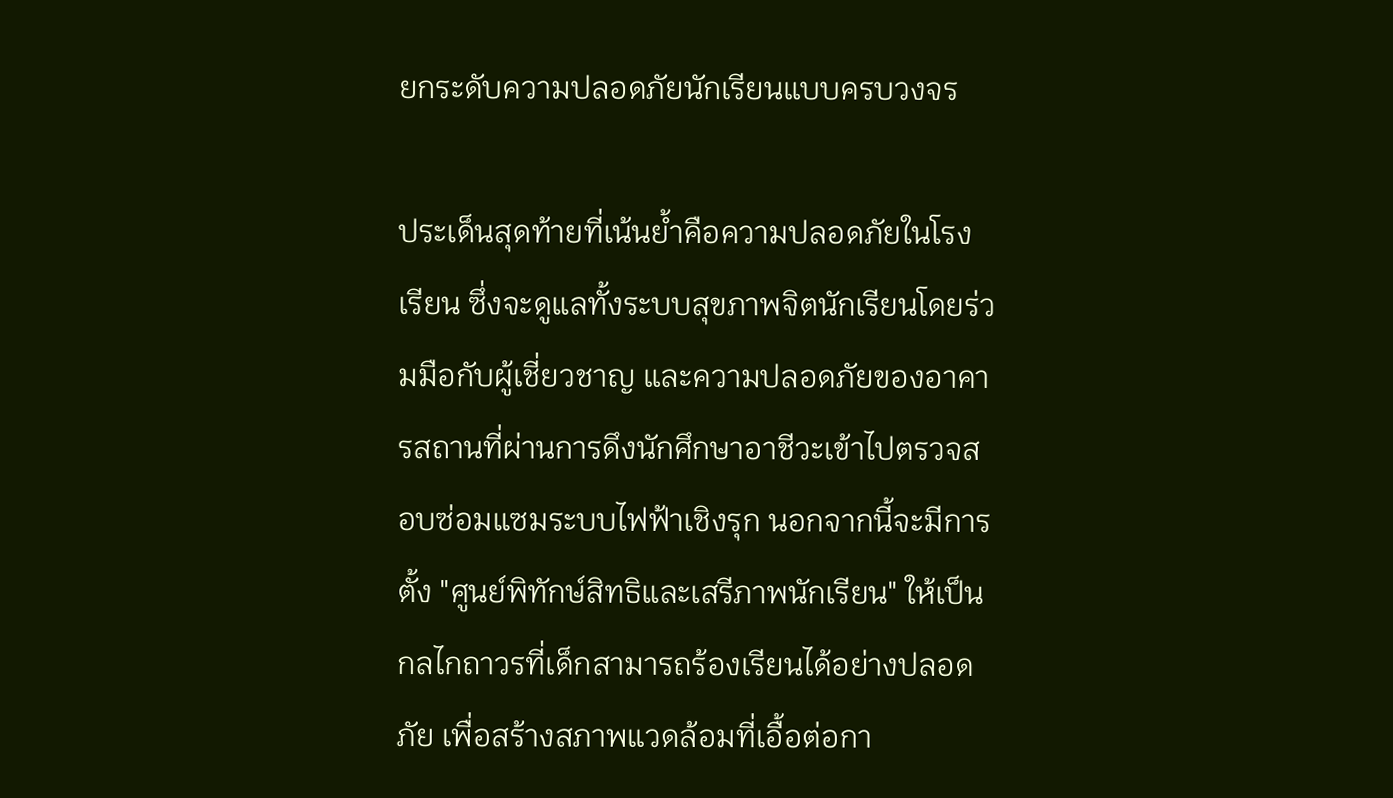ยกระดับความปลอดภัยนักเรียนแบบครบวงจร

ประเด็นสุดท้ายที่เน้นย้ำคือความปลอดภัยในโรงเรียน ซึ่งจะดูแลทั้งระบบสุขภาพจิตนักเรียนโดยร่วมมือกับผู้เชี่ยวชาญ และความปลอดภัยของอาคารสถานที่ผ่านการดึงนักศึกษาอาชีวะเข้าไปตรวจสอบซ่อมแซมระบบไฟฟ้าเชิงรุก นอกจากนี้จะมีการตั้ง "ศูนย์พิทักษ์สิทธิและเสรีภาพนักเรียน" ให้เป็นกลไกถาวรที่เด็กสามารถร้องเรียนได้อย่างปลอดภัย เพื่อสร้างสภาพแวดล้อมที่เอื้อต่อกา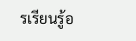รเรียนรู้อ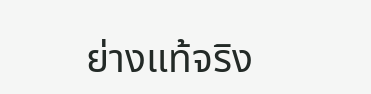ย่างแท้จริง